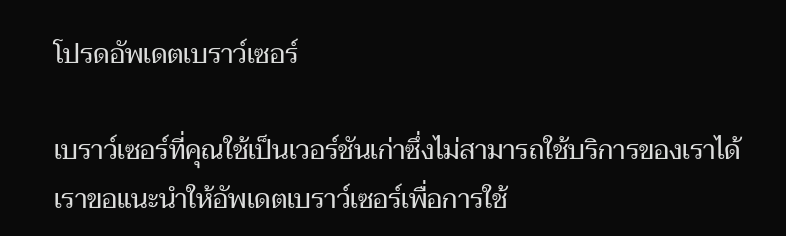โปรดอัพเดตเบราว์เซอร์

เบราว์เซอร์ที่คุณใช้เป็นเวอร์ชันเก่าซึ่งไม่สามารถใช้บริการของเราได้ เราขอแนะนำให้อัพเดตเบราว์เซอร์เพื่อการใช้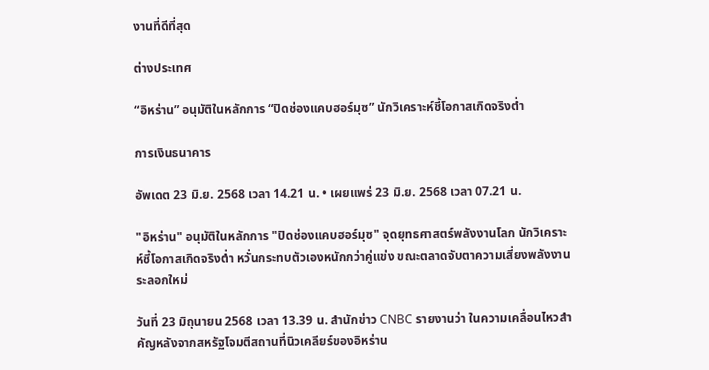งานที่ดีที่สุด

ต่างประเทศ

“อิหร่าน” อนุมัติในหลักการ “ปิดช่องแคบฮอร์มุซ” นักวิเคราะห์ชี้โอกาสเกิดจริงต่ำ

การเงินธนาคาร

อัพเดต 23 มิ.ย. 2568 เวลา 14.21 น. • เผยแพร่ 23 มิ.ย. 2568 เวลา 07.21 น.

"อิหร่าน" อนุมัติในหลักการ "ปิดช่องแคบฮอร์มุซ" จุดยุทธศาสตร์พลังงานโลก นักวิเคราะห์ชี้โอกาสเกิดจริงต่ำ หวั่นกระทบตัวเองหนักกว่าคู่แข่ง ขณะตลาดจับตาความเสี่ยงพลังงานระลอกใหม่

วันที่ 23 มิถุนายน 2568 เวลา 13.39 น. สำนักข่าว CNBC รายงานว่า ในความเคลื่อนไหวสำคัญหลังจากสหรัฐโจมตีสถานที่นิวเคลียร์ของอิหร่าน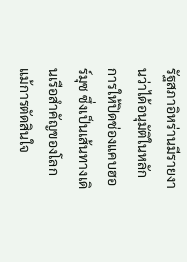รัฐสภาอิหร่านมีรายงานว่าได้อนุมัติในหลักการให้ปิดช่องแคบฮอร์มุซ ซึ่งเป็นเส้นทางเดินเรือสำคัญของโลก แม้การตัดสินใจ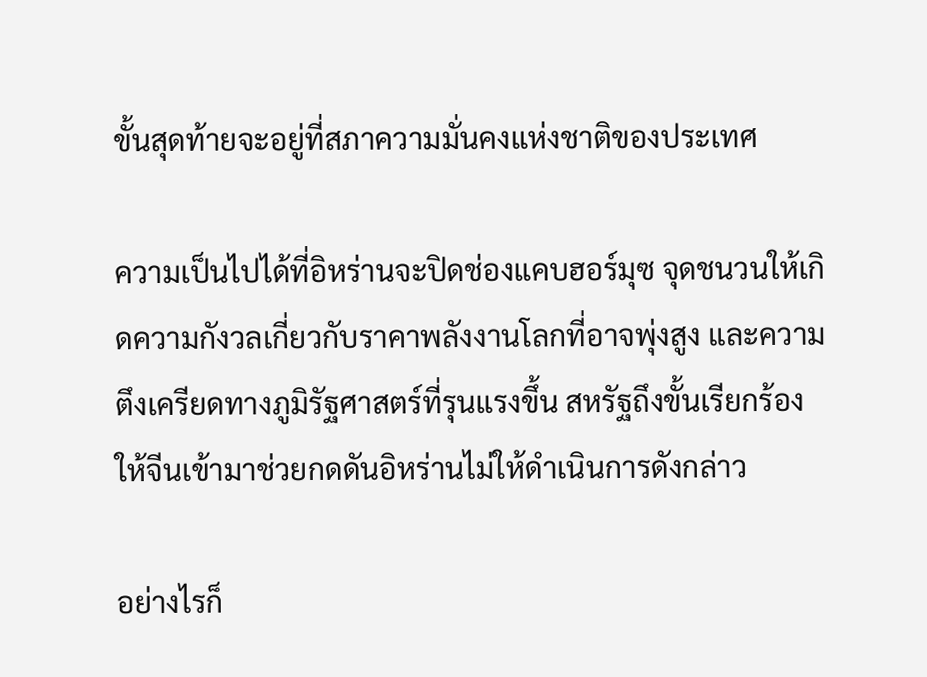ขั้นสุดท้ายจะอยู่ที่สภาความมั่นคงแห่งชาติของประเทศ

ความเป็นไปได้ที่อิหร่านจะปิดช่องแคบฮอร์มุซ จุดชนวนให้เกิดความกังวลเกี่ยวกับราคาพลังงานโลกที่อาจพุ่งสูง และความตึงเครียดทางภูมิรัฐศาสตร์ที่รุนแรงขึ้น สหรัฐถึงขั้นเรียกร้องให้จีนเข้ามาช่วยกดดันอิหร่านไม่ให้ดำเนินการดังกล่าว

อย่างไรก็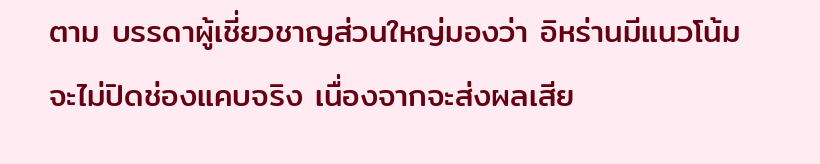ตาม บรรดาผู้เชี่ยวชาญส่วนใหญ่มองว่า อิหร่านมีแนวโน้มจะไม่ปิดช่องแคบจริง เนื่องจากจะส่งผลเสีย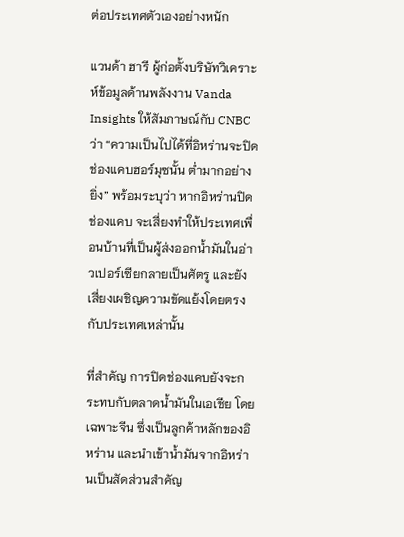ต่อประเทศตัวเองอย่างหนัก

แวนด้า ฮารี ผู้ก่อตั้งบริษัทวิเคราะห์ข้อมูลด้านพลังงาน Vanda Insights ให้สัมภาษณ์กับ CNBC ว่า “ความเป็นไปได้ที่อิหร่านจะปิดช่องแคบฮอร์มุซนั้น ต่ำมากอย่างยิ่ง” พร้อมระบุว่า หากอิหร่านปิดช่องแคบ จะเสี่ยงทำให้ประเทศเพื่อนบ้านที่เป็นผู้ส่งออกน้ำมันในอ่าวเปอร์เซียกลายเป็นศัตรู และยังเสี่ยงเผชิญความขัดแย้งโดยตรงกับประเทศเหล่านั้น

ที่สำคัญ การปิดช่องแคบยังจะกระทบกับตลาดน้ำมันในเอเชีย โดยเฉพาะจีน ซึ่งเป็นลูกค้าหลักของอิหร่าน และนำเข้าน้ำมันจากอิหร่านเป็นสัดส่วนสำคัญ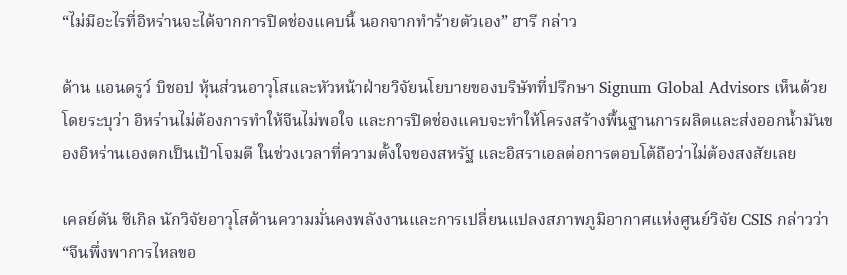“ไม่มีอะไรที่อิหร่านจะได้จากการปิดช่องแคบนี้ นอกจากทำร้ายตัวเอง” ฮารี กล่าว

ด้าน แอนดรูว์ บิชอป หุ้นส่วนอาวุโสและหัวหน้าฝ่ายวิจัยนโยบายของบริษัทที่ปรึกษา Signum Global Advisors เห็นด้วย โดยระบุว่า อิหร่านไม่ต้องการทำให้จีนไม่พอใจ และการปิดช่องแคบจะทำให้โครงสร้างพื้นฐานการผลิตและส่งออกน้ำมันของอิหร่านเองตกเป็นเป้าโจมตี ในช่วงเวลาที่ความตั้งใจของสหรัฐ และอิสราเอลต่อการตอบโต้ถือว่าไม่ต้องสงสัยเลย

เคลย์ตัน ซีเกิล นักวิจัยอาวุโสด้านความมั่นคงพลังงานและการเปลี่ยนแปลงสภาพภูมิอากาศแห่งศูนย์วิจัย CSIS กล่าวว่า “จีนพึ่งพาการไหลขอ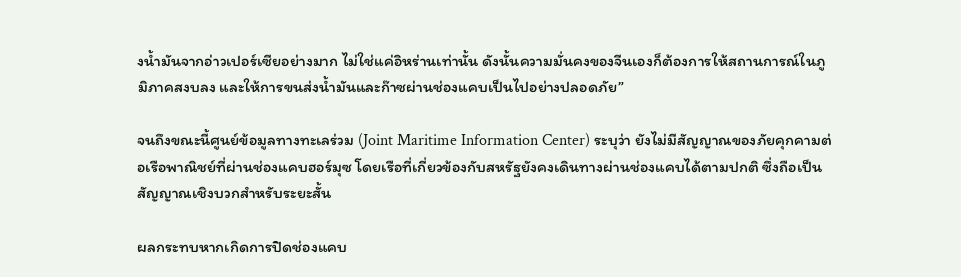งน้ำมันจากอ่าวเปอร์เซียอย่างมาก ไม่ใช่แค่อิหร่านเท่านั้น ดังนั้นความมั่นคงของจีนเองก็ต้องการให้สถานการณ์ในภูมิภาคสงบลง และให้การขนส่งน้ำมันและก๊าซผ่านช่องแคบเป็นไปอย่างปลอดภัย”

จนถึงขณะนี้ศูนย์ข้อมูลทางทะเลร่วม (Joint Maritime Information Center) ระบุว่า ยังไม่มีสัญญาณของภัยคุกคามต่อเรือพาณิชย์ที่ผ่านช่องแคบฮอร์มุซ โดยเรือที่เกี่ยวข้องกับสหรัฐยังคงเดินทางผ่านช่องแคบได้ตามปกติ ซึ่งถือเป็นสัญญาณเชิงบวกสำหรับระยะสั้น

ผลกระทบหากเกิดการปิดช่องแคบ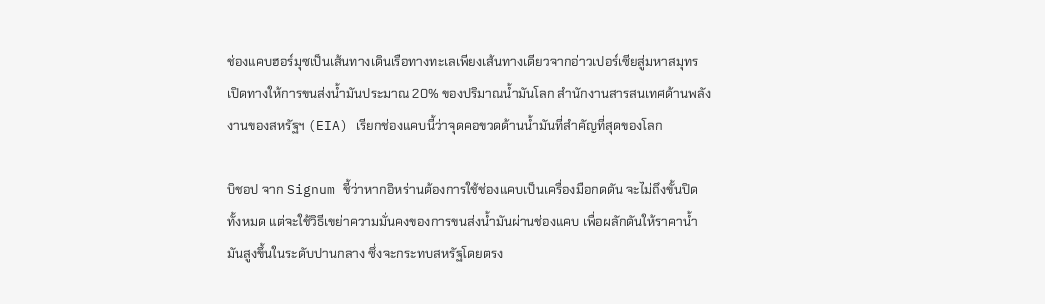ช่องแคบฮอร์มุซเป็นเส้นทางเดินเรือทางทะเลเพียงเส้นทางเดียวจากอ่าวเปอร์เซียสู่มหาสมุทร เปิดทางให้การขนส่งน้ำมันประมาณ 20% ของปริมาณน้ำมันโลก สำนักงานสารสนเทศด้านพลังงานของสหรัฐฯ (EIA) เรียกช่องแคบนี้ว่าจุดคอขวดด้านน้ำมันที่สำคัญที่สุดของโลก

บิชอป จาก Signum ชี้ว่าหากอิหร่านต้องการใช้ช่องแคบเป็นเครื่องมือกดดัน จะไม่ถึงขั้นปิดทั้งหมด แต่จะใช้วิธีเขย่าความมั่นคงของการขนส่งน้ำมันผ่านช่องแคบ เพื่อผลักดันให้ราคาน้ำมันสูงขึ้นในระดับปานกลาง ซึ่งจะกระทบสหรัฐโดยตรง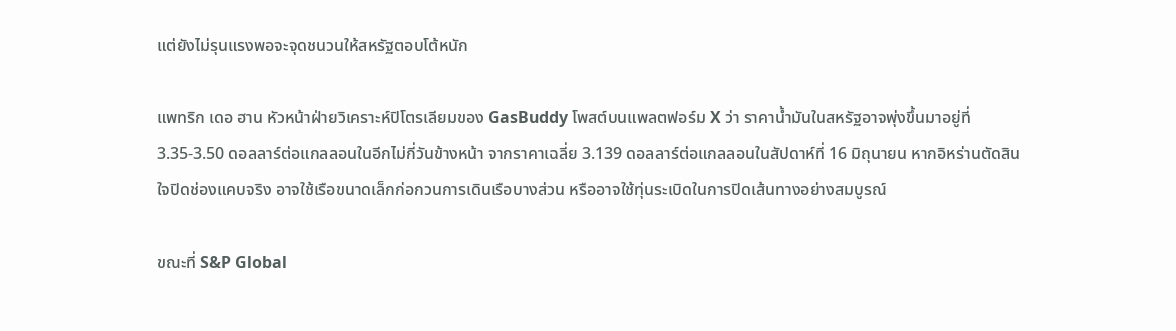แต่ยังไม่รุนแรงพอจะจุดชนวนให้สหรัฐตอบโต้หนัก

แพทริก เดอ ฮาน หัวหน้าฝ่ายวิเคราะห์ปิโตรเลียมของ GasBuddy โพสต์บนแพลตฟอร์ม X ว่า ราคาน้ำมันในสหรัฐอาจพุ่งขึ้นมาอยู่ที่ 3.35-3.50 ดอลลาร์ต่อแกลลอนในอีกไม่กี่วันข้างหน้า จากราคาเฉลี่ย 3.139 ดอลลาร์ต่อแกลลอนในสัปดาห์ที่ 16 มิถุนายน หากอิหร่านตัดสินใจปิดช่องแคบจริง อาจใช้เรือขนาดเล็กก่อกวนการเดินเรือบางส่วน หรืออาจใช้ทุ่นระเบิดในการปิดเส้นทางอย่างสมบูรณ์

ขณะที่ S&P Global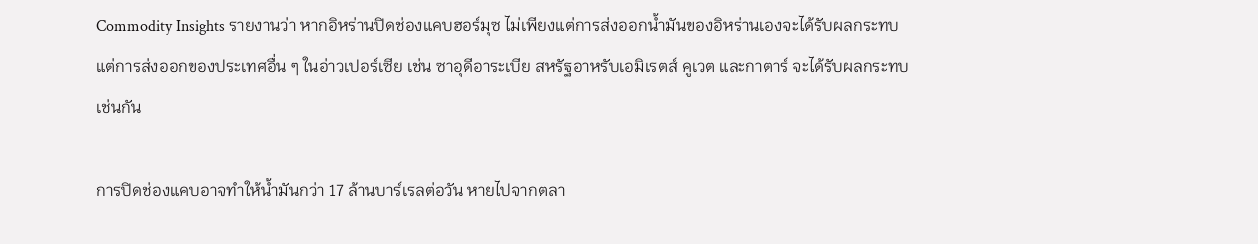Commodity Insights รายงานว่า หากอิหร่านปิดช่องแคบฮอร์มุซ ไม่เพียงแต่การส่งออกน้ำมันของอิหร่านเองจะได้รับผลกระทบ แต่การส่งออกของประเทศอื่น ๆ ในอ่าวเปอร์เซีย เช่น ซาอุดีอาระเบีย สหรัฐอาหรับเอมิเรตส์ คูเวต และกาตาร์ จะได้รับผลกระทบเช่นกัน

การปิดช่องแคบอาจทำให้น้ำมันกว่า 17 ล้านบาร์เรลต่อวัน หายไปจากตลา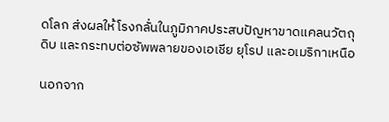ดโลก ส่งผลให้โรงกลั่นในภูมิภาคประสบปัญหาขาดแคลนวัตถุดิบ และกระทบต่อซัพพลายของเอเชีย ยุโรป และอเมริกาเหนือ

นอกจาก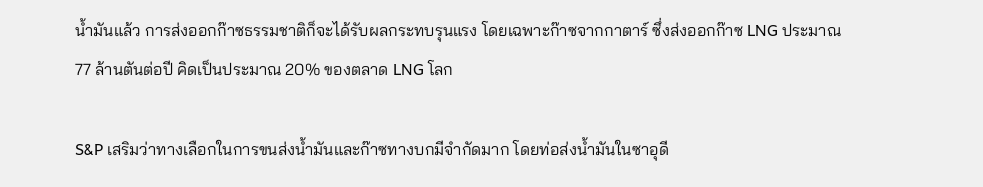น้ำมันแล้ว การส่งออกก๊าซธรรมชาติก็จะได้รับผลกระทบรุนแรง โดยเฉพาะก๊าซจากกาตาร์ ซึ่งส่งออกก๊าซ LNG ประมาณ 77 ล้านตันต่อปี คิดเป็นประมาณ 20% ของตลาด LNG โลก

S&P เสริมว่าทางเลือกในการขนส่งน้ำมันและก๊าซทางบกมีจำกัดมาก โดยท่อส่งน้ำมันในซาอุดี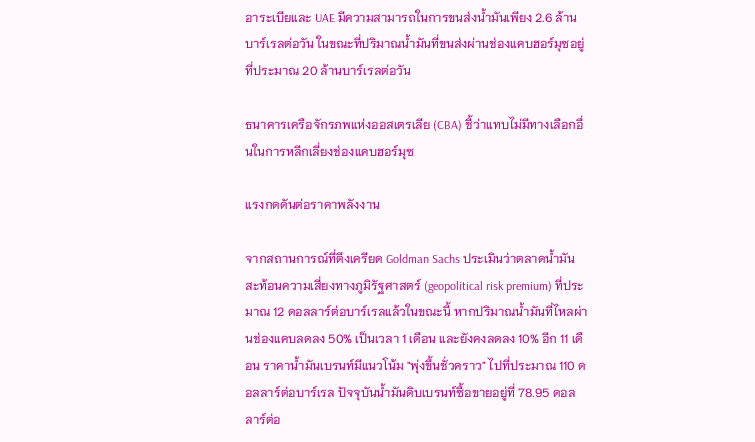อาระเบียและ UAE มีความสามารถในการขนส่งน้ำมันเพียง 2.6 ล้านบาร์เรลต่อวัน ในขณะที่ปริมาณน้ำมันที่ขนส่งผ่านช่องแคบฮอร์มุซอยู่ที่ประมาณ 20 ล้านบาร์เรลต่อวัน

ธนาคารเครือจักรภพแห่งออสเตรเลีย (CBA) ชี้ว่าแทบไม่มีทางเลือกอื่นในการหลีกเลี่ยงช่องแคบฮอร์มุซ

แรงกดดันต่อราคาพลังงาน

จากสถานการณ์ที่ตึงเครียด Goldman Sachs ประเมินว่าตลาดน้ำมันสะท้อนความเสี่ยงทางภูมิรัฐศาสตร์ (geopolitical risk premium) ที่ประมาณ 12 ดอลลาร์ต่อบาร์เรลแล้วในขณะนี้ หากปริมาณน้ำมันที่ไหลผ่านช่องแคบลดลง 50% เป็นเวลา 1 เดือน และยังคงลดลง 10% อีก 11 เดือน ราคาน้ำมันเบรนท์มีแนวโน้ม "พุ่งขึ้นชั่วคราว" ไปที่ประมาณ 110 ดอลลาร์ต่อบาร์เรล ปัจจุบันน้ำมันดิบเบรนท์ซื้อขายอยู่ที่ 78.95 ดอลลาร์ต่อ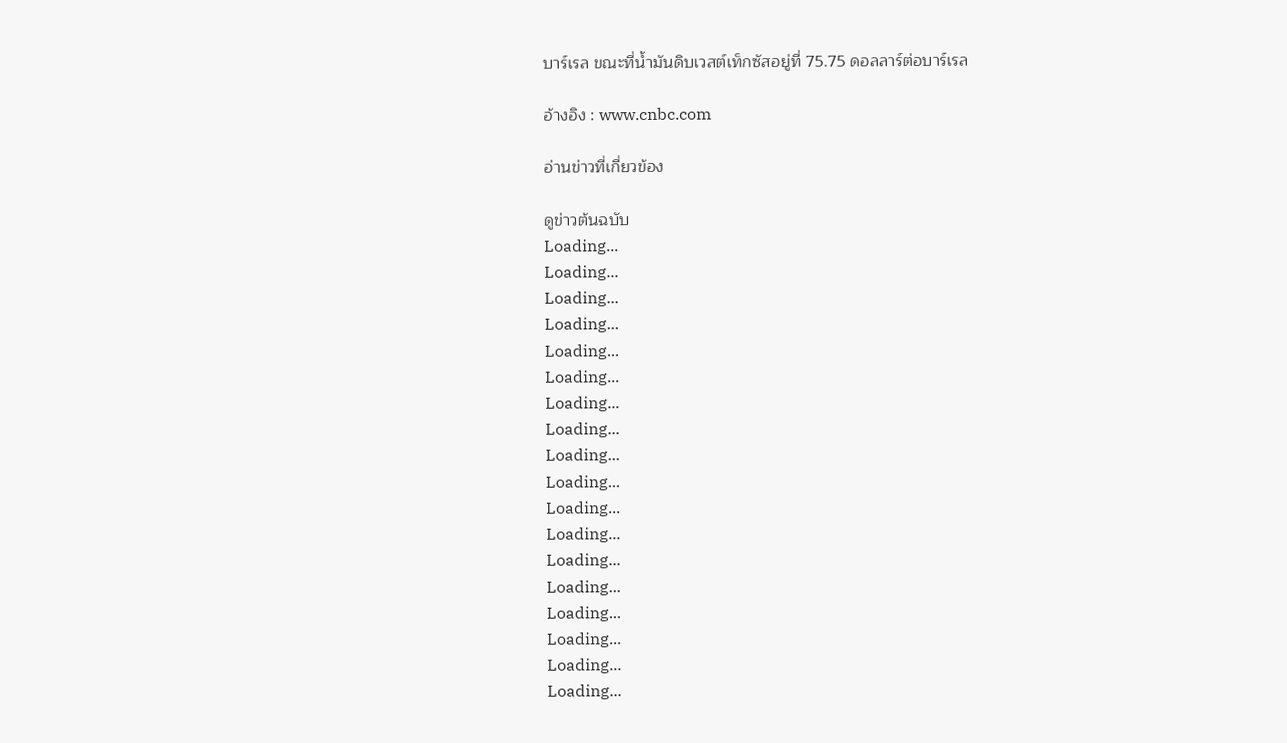บาร์เรล ขณะที่น้ำมันดิบเวสต์เท็กซัสอยู่ที่ 75.75 ดอลลาร์ต่อบาร์เรล

อ้างอิง : www.cnbc.com

อ่านข่าวที่เกี่ยวข้อง

ดูข่าวต้นฉบับ
Loading...
Loading...
Loading...
Loading...
Loading...
Loading...
Loading...
Loading...
Loading...
Loading...
Loading...
Loading...
Loading...
Loading...
Loading...
Loading...
Loading...
Loading...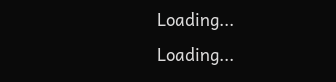Loading...
Loading...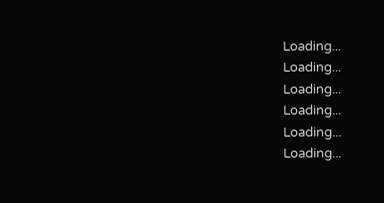Loading...
Loading...
Loading...
Loading...
Loading...
Loading...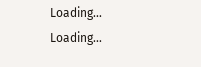Loading...
Loading...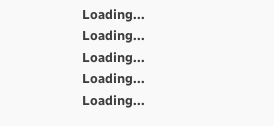Loading...
Loading...
Loading...
Loading...
Loading...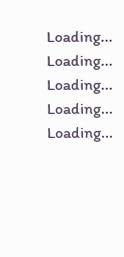Loading...
Loading...
Loading...
Loading...
Loading...